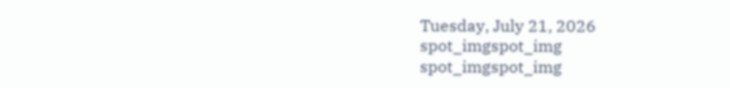Tuesday, July 21, 2026
spot_imgspot_img
spot_imgspot_img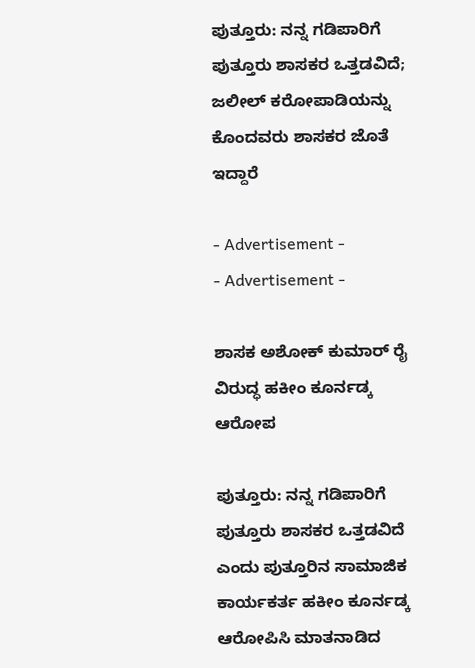ಪುತ್ತೂರು: ನನ್ನ ಗಡಿಪಾರಿಗೆ ಪುತ್ತೂರು ಶಾಸಕರ ಒತ್ತಡವಿದೆ; ಜಲೀಲ್ ಕರೋಪಾಡಿಯನ್ನು ಕೊಂದವರು ಶಾಸಕರ ಜೊತೆ ಇದ್ದಾರೆ

- Advertisement -
- Advertisement -

ಶಾಸಕ ಅಶೋಕ್‌ ಕುಮಾರ್ ರೈ ವಿರುದ್ಧ ಹಕೀಂ ಕೂರ್ನಡ್ಕ ಆರೋಪ

ಪುತ್ತೂರು: ನನ್ನ ಗಡಿಪಾರಿಗೆ ಪುತ್ತೂರು ಶಾಸಕರ ಒತ್ತಡವಿದೆ ಎಂದು ಪುತ್ತೂರಿನ ಸಾಮಾಜಿಕ ಕಾರ್ಯಕರ್ತ ಹಕೀಂ ಕೂರ್ನಡ್ಕ ಆರೋಪಿಸಿ ಮಾತನಾಡಿದ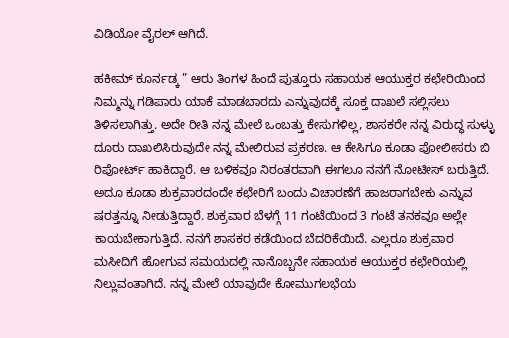ವಿಡಿಯೋ ವೈರಲ್ ಆಗಿದೆ.

ಹಕೀಮ್ ಕೂರ್ನಡ್ಕ ” ಆರು ತಿಂಗಳ ಹಿಂದೆ ಪುತ್ತೂರು ಸಹಾಯಕ ಆಯುಕ್ತರ ಕಛೇರಿಯಿಂದ ನಿಮ್ಮನ್ನು ಗಡಿಪಾರು ಯಾಕೆ ಮಾಡಬಾರದು ಎನ್ನುವುದಕ್ಕೆ ಸೂಕ್ತ ದಾಖಲೆ ಸಲ್ಲಿಸಲು ತಿಳಿಸಲಾಗಿತ್ತು. ಅದೇ ರೀತಿ ನನ್ನ ಮೇಲೆ ಒಂಬತ್ತು ಕೇಸುಗಳಿಲ್ಲ, ಶಾಸಕರೇ ನನ್ನ ವಿರುದ್ಧ ಸುಳ್ಳು ದೂರು ದಾಖಲಿಸಿರುವುದೇ ನನ್ನ ಮೇಲಿರುವ ಪ್ರಕರಣ. ಆ ಕೇಸಿಗೂ ಕೂಡಾ ಪೋಲೀಸರು ಬಿ ರಿಪೋರ್ಟ್ ಹಾಕಿದ್ದಾರೆ. ಆ ಬಳಿಕವೂ ನಿರಂತರವಾಗಿ ಈಗಲೂ ನನಗೆ ನೋಟೀಸ್ ಬರುತ್ತಿದೆ. ಅದೂ ಕೂಡಾ ಶುಕ್ರವಾರದಂದೇ ಕಛೇರಿಗೆ ಬಂದು ವಿಚಾರಣೆಗೆ ಹಾಜರಾಗಬೇಕು ಎನ್ನುವ ಷರತ್ತನ್ನೂ ನೀಡುತ್ತಿದ್ದಾರೆ. ಶುಕ್ರವಾರ ಬೆಳಗ್ಗೆ 11 ಗಂಟೆಯಿಂದ 3 ಗಂಟೆ ತನಕವೂ ಅಲ್ಲೇ ಕಾಯಬೇಕಾಗುತ್ತಿದೆ. ನನಗೆ ಶಾಸಕರ ಕಡೆಯಿಂದ ಬೆದರಿಕೆಯಿದೆ. ಎಲ್ಲರೂ ಶುಕ್ರವಾರ ಮಸೀದಿಗೆ ಹೋಗುವ ಸಮಯದಲ್ಲಿ ನಾನೊಬ್ಬನೇ ಸಹಾಯಕ ಆಯುಕ್ತರ ಕಛೇರಿಯಲ್ಲಿ ನಿಲ್ಲುವಂತಾಗಿದೆ. ನನ್ನ ಮೇಲೆ ಯಾವುದೇ ಕೋಮುಗಲಭೆಯ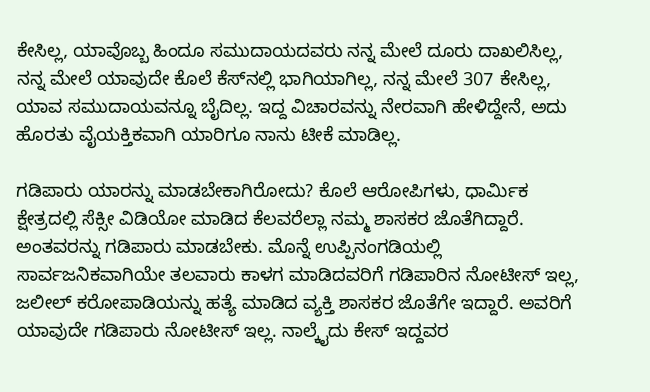ಕೇಸಿಲ್ಲ, ಯಾವೊಬ್ಬ ಹಿಂದೂ ಸಮುದಾಯದವರು ನನ್ನ ಮೇಲೆ ದೂರು ದಾಖಲಿಸಿಲ್ಲ, ನನ್ನ ಮೇಲೆ ಯಾವುದೇ ಕೊಲೆ ಕೆಸ್‌ನಲ್ಲಿ ಭಾಗಿಯಾಗಿಲ್ಲ, ನನ್ನ ಮೇಲೆ 307 ಕೇಸಿಲ್ಲ, ಯಾವ ಸಮುದಾಯವನ್ನೂ ಬೈದಿಲ್ಲ. ಇದ್ದ ವಿಚಾರವನ್ನು ನೇರವಾಗಿ ಹೇಳಿದ್ದೇನೆ, ಅದು ಹೊರತು ವೈಯಕ್ತಿಕವಾಗಿ ಯಾರಿಗೂ ನಾನು ಟೀಕೆ ಮಾಡಿಲ್ಲ.

ಗಡಿಪಾರು ಯಾರನ್ನು ಮಾಡಬೇಕಾಗಿರೋದು? ಕೊಲೆ ಆರೋಪಿಗಳು, ಧಾರ್ಮಿಕ ಕ್ಷೇತ್ರದಲ್ಲಿ ಸೆಕ್ಸೀ ವಿಡಿಯೋ ಮಾಡಿದ ಕೆಲವರೆಲ್ಲಾ ನಮ್ಮ ಶಾಸಕರ ಜೊತೆಗಿದ್ದಾರೆ. ಅಂತವರನ್ನು ಗಡಿಪಾರು ಮಾಡಬೇಕು. ಮೊನ್ನೆ ಉಪ್ಪಿನಂಗಡಿಯಲ್ಲಿ ಸಾರ್ವಜನಿಕವಾಗಿಯೇ ತಲವಾರು ಕಾಳಗ ಮಾಡಿದವರಿಗೆ ಗಡಿಪಾರಿನ ನೋಟೀಸ್ ಇಲ್ಲ, ಜಲೀಲ್ ಕರೋಪಾಡಿಯನ್ನು ಹತ್ಯೆ ಮಾಡಿದ ವ್ಯಕ್ತಿ ಶಾಸಕರ ಜೊತೆಗೇ ಇದ್ದಾರೆ. ಅವರಿಗೆ ಯಾವುದೇ‌ ಗಡಿಪಾರು ನೋಟೀಸ್ ಇಲ್ಲ. ನಾಲ್ಕೈದು ಕೇಸ್ ಇದ್ದವರ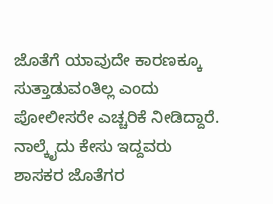ಜೊತೆಗೆ ಯಾವುದೇ ಕಾರಣಕ್ಕೂ ಸುತ್ತಾಡುವಂತಿಲ್ಲ ಎಂದು ಪೋಲೀಸರೇ ಎಚ್ಚರಿಕೆ ನೀಡಿದ್ದಾರೆ. ನಾಲ್ಕೈದು ಕೇಸು ಇದ್ದವರು ಶಾಸಕರ ಜೊತೆಗರ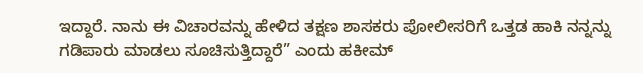ಇದ್ದಾರೆ. ನಾನು ಈ ವಿಚಾರವನ್ನು ಹೇಳಿದ ತಕ್ಷಣ ಶಾಸಕರು ಪೋಲೀಸರಿಗೆ ಒತ್ತಡ ಹಾಕಿ ನನ್ನನ್ನು ಗಡಿಪಾರು ಮಾಡಲು ಸೂಚಿಸುತ್ತಿದ್ದಾರೆ” ಎಂದು ಹಕೀಮ್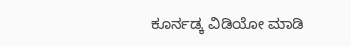ಕೂರ್ನಡ್ಕ ವಿಡಿಯೋ ಮಾಡಿ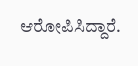ಆರೋಪಿಸಿದ್ದಾರೆ.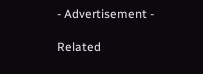- Advertisement -

Related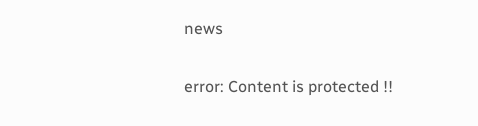news

error: Content is protected !!